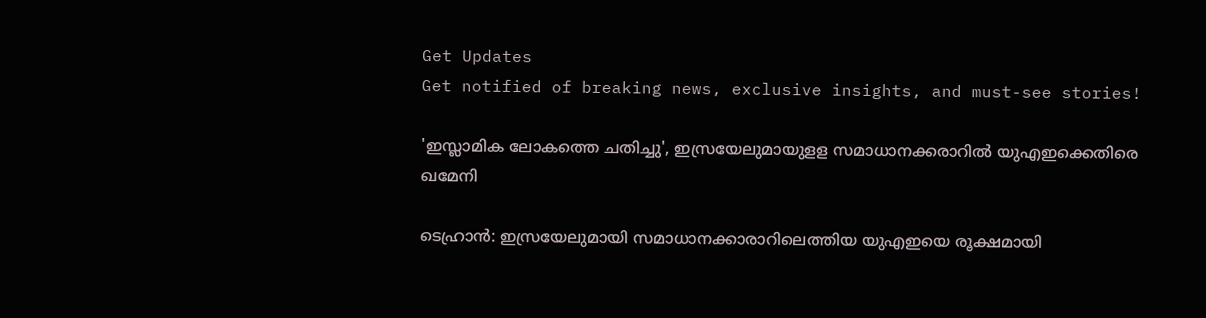Get Updates
Get notified of breaking news, exclusive insights, and must-see stories!

'ഇസ്ലാമിക ലോകത്തെ ചതിച്ചു', ഇസ്രയേലുമായുളള സമാധാനക്കരാറിൽ യുഎഇക്കെതിരെ ഖമേനി

ടെഹ്രാന്‍: ഇസ്രയേലുമായി സമാധാനക്കാരാറിലെത്തിയ യുഎഇയെ രൂക്ഷമായി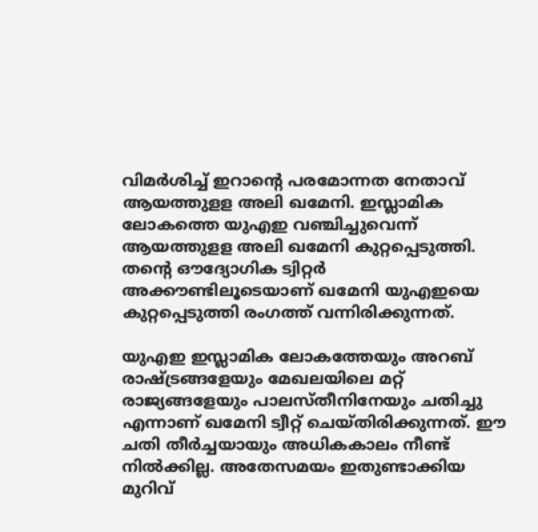വിമര്‍ശിച്ച് ഇറാന്റെ പരമോന്നത നേതാവ് ആയത്തുളള അലി ഖമേനി. ഇസ്ലാമിക ലോകത്തെ യുഎഇ വഞ്ചിച്ചുവെന്ന് ആയത്തുളള അലി ഖമേനി കുറ്റപ്പെടുത്തി. തന്റെ ഔദ്യോഗിക ട്വിറ്റര്‍ അക്കൗണ്ടിലൂടെയാണ് ഖമേനി യുഎഇയെ കുറ്റപ്പെടുത്തി രംഗത്ത് വന്നിരിക്കുന്നത്.

യുഎഇ ഇസ്ലാമിക ലോകത്തേയും അറബ് രാഷ്ട്രങ്ങളേയും മേഖലയിലെ മറ്റ് രാജ്യങ്ങളേയും പാലസ്തീനിനേയും ചതിച്ചു എന്നാണ് ഖമേനി ട്വീറ്റ് ചെയ്തിരിക്കുന്നത്. ഈ ചതി തീര്‍ച്ചയായും അധികകാലം നീണ്ട് നില്‍ക്കില്ല. അതേസമയം ഇതുണ്ടാക്കിയ മുറിവ്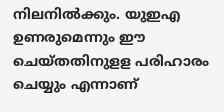നിലനില്‍ക്കും. യുഇഎ ഉണരുമെന്നും ഈ ചെയ്തതിനുളള പരിഹാരം ചെയ്യും എന്നാണ്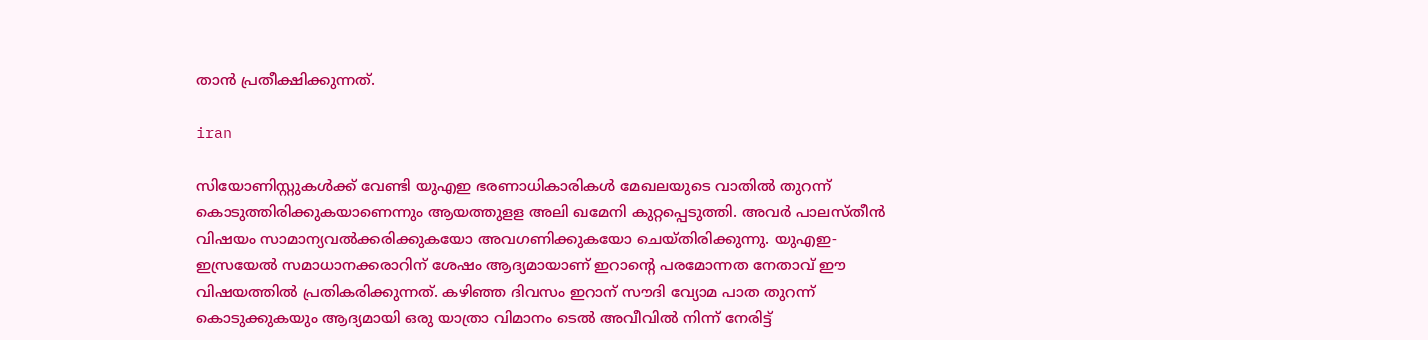താന്‍ പ്രതീക്ഷിക്കുന്നത്.

iran

സിയോണിസ്റ്റുകള്‍ക്ക് വേണ്ടി യുഎഇ ഭരണാധികാരികള്‍ മേഖലയുടെ വാതില്‍ തുറന്ന് കൊടുത്തിരിക്കുകയാണെന്നും ആയത്തുളള അലി ഖമേനി കുറ്റപ്പെടുത്തി. അവര്‍ പാലസ്തീന്‍ വിഷയം സാമാന്യവല്‍ക്കരിക്കുകയോ അവഗണിക്കുകയോ ചെയ്തിരിക്കുന്നു. യുഎഇ-ഇസ്രയേല്‍ സമാധാനക്കരാറിന് ശേഷം ആദ്യമായാണ് ഇറാന്റെ പരമോന്നത നേതാവ് ഈ വിഷയത്തില്‍ പ്രതികരിക്കുന്നത്. കഴിഞ്ഞ ദിവസം ഇറാന് സൗദി വ്യോമ പാത തുറന്ന് കൊടുക്കുകയും ആദ്യമായി ഒരു യാത്രാ വിമാനം ടെല്‍ അവീവില്‍ നിന്ന് നേരിട്ട്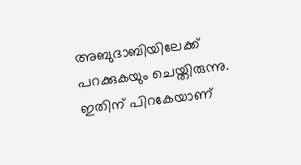അബുദാബിയിലേക്ക് പറക്കുകയും ചെയ്തിരുന്നു. ഇതിന് പിറകേയാണ്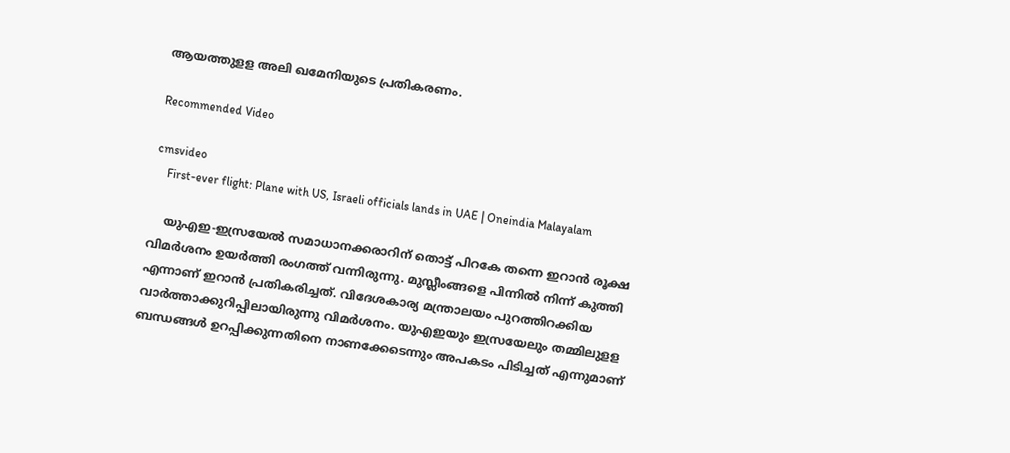ആയത്തുളള അലി ഖമേനിയുടെ പ്രതികരണം.

Recommended Video

cmsvideo
    First-ever flight: Plane with US, Israeli officials lands in UAE | Oneindia Malayalam

    യുഎഇ-ഇസ്രയേല്‍ സമാധാനക്കരാറിന് തൊട്ട് പിറകേ തന്നെ ഇറാൻ രൂക്ഷ വിമർശനം ഉയർത്തി രംഗത്ത് വന്നിരുന്നു. മുസ്ലീംങ്ങളെ പിന്നില്‍ നിന്ന് കുത്തി എന്നാണ് ഇറാൻ പ്രതികരിച്ചത്. വിദേശകാര്യ മന്ത്രാലയം പുറത്തിറക്കിയ വാര്‍ത്താക്കുറിപ്പിലായിരുന്നു വിമർശനം. യുഎഇയും ഇസ്രയേലും തമ്മിലുളള ബന്ധങ്ങള്‍ ഉറപ്പിക്കുന്നതിനെ നാണക്കേടെന്നും അപകടം പിടിച്ചത് എന്നുമാണ്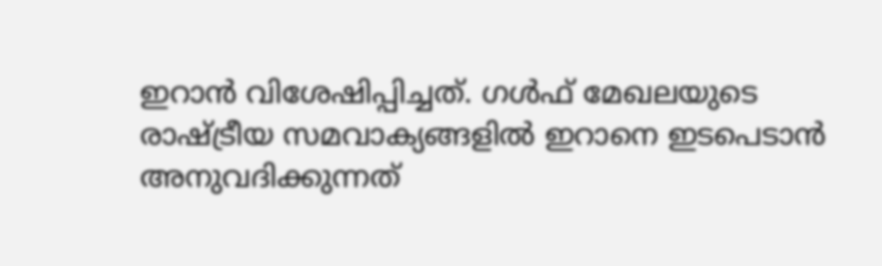ഇറാന്‍ വിശേഷിപ്പിച്ചത്. ഗള്‍ഫ് മേഖലയുടെ രാഷ്ട്രീയ സമവാക്യങ്ങളില്‍ ഇറാനെ ഇടപെടാന്‍ അനുവദിക്കുന്നത്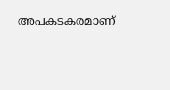അപകടകരമാണ്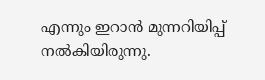എന്നും ഇറാന്‍ മുന്നറിയിപ്പ് നല്‍കിയിരുന്നു.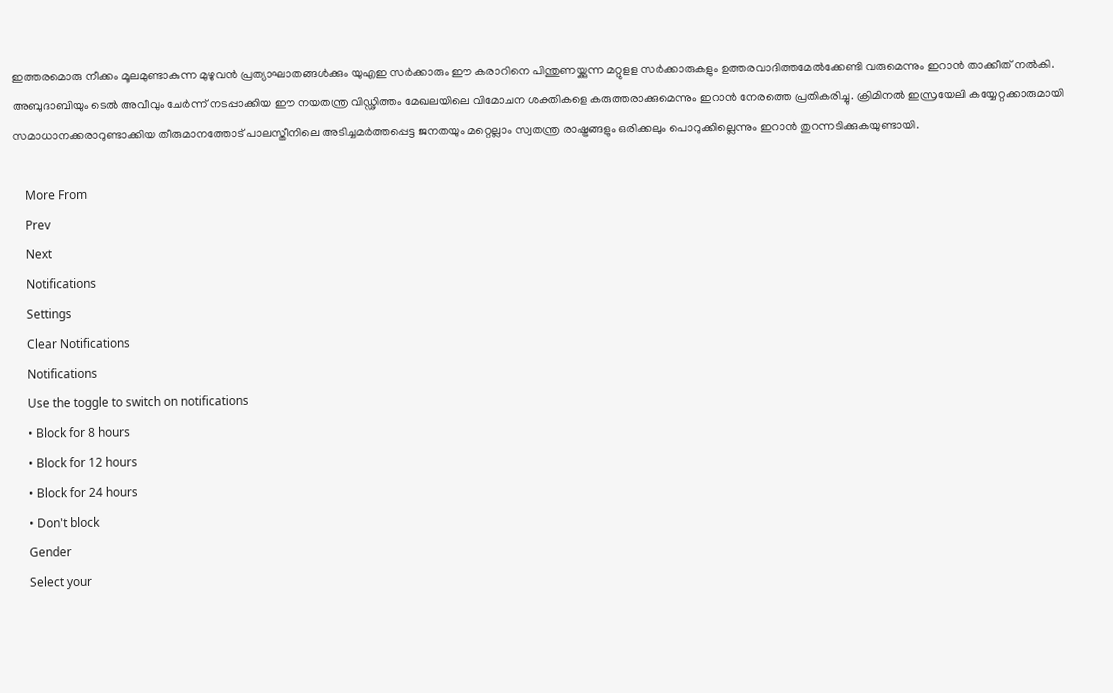ഇത്തരമൊരു നീക്കം മൂലമുണ്ടാകുന്ന മുഴുവന്‍ പ്രത്യാഘാതങ്ങള്‍ക്കും യുഎഇ സര്‍ക്കാരും ഈ കരാറിനെ പിന്തുണയ്ക്കുന്ന മറ്റുളള സര്‍ക്കാരുകളും ഉത്തരവാദിത്തമേല്‍ക്കേണ്ടി വരുമെന്നും ഇറാന്‍ താക്കീത് നല്‍കി. അബുദാബിയും ടെല്‍ അവീവും ചേര്‍ന്ന് നടപ്പാക്കിയ ഈ നയതന്ത്ര വിഡ്ഢിത്തം മേഖലയിലെ വിമോചന ശക്തികളെ കരുത്തരാക്കുമെന്നും ഇറാന്‍ നേരത്തെ പ്രതികരിച്ചു. ക്രിമിനല്‍ ഇസ്രയേലി കയ്യേറ്റക്കാരുമായി സമാധാനക്കരാറുണ്ടാക്കിയ തീരുമാനത്തോട് പാലസ്തീനിലെ അടിച്ചമര്‍ത്തപ്പെട്ട ജനതയും മറ്റെല്ലാം സ്വതന്ത്ര രാഷ്ട്രങ്ങളും ഒരിക്കലും പൊറുക്കില്ലെന്നും ഇറാൻ തുറന്നടിക്കുകയുണ്ടായി.

    More From
    Prev
    Next
    Notifications
    Settings
    Clear Notifications
    Notifications
    Use the toggle to switch on notifications
    • Block for 8 hours
    • Block for 12 hours
    • Block for 24 hours
    • Don't block
    Gender
    Select your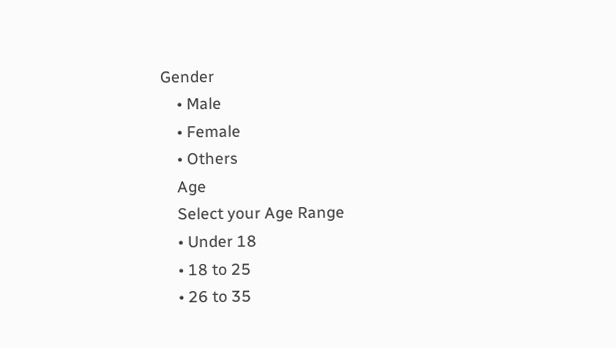Gender
    • Male
    • Female
    • Others
    Age
    Select your Age Range
    • Under 18
    • 18 to 25
    • 26 to 35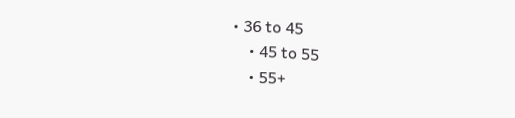• 36 to 45
    • 45 to 55
    • 55+